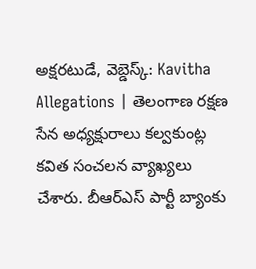అక్షరటుడే, వెబ్డెస్క్: Kavitha Allegations | తెలంగాణ రక్షణ సేన అధ్యక్షురాలు కల్వకుంట్ల కవిత సంచలన వ్యాఖ్యలు చేశారు. బీఆర్ఎస్ పార్టీ బ్యాంకు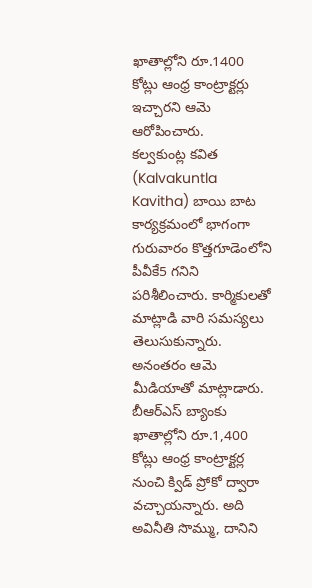ఖాతాల్లోని రూ.1400 కోట్లు ఆంధ్ర కాంట్రాక్టర్లు ఇచ్చారని ఆమె ఆరోపించారు.
కల్వకుంట్ల కవిత (Kalvakuntla Kavitha) బాయి బాట కార్యక్రమంలో భాగంగా గురువారం కొత్తగూడెంలోని పీవీకే5 గనిని పరిశీలించారు. కార్మికులతో మాట్లాడి వారి సమస్యలు తెలుసుకున్నారు. అనంతరం ఆమె మీడియాతో మాట్లాడారు. బీఆర్ఎస్ బ్యాంకు ఖాతాల్లోని రూ.1,400 కోట్లు ఆంధ్ర కాంట్రాక్టర్ల నుంచి క్విడ్ ప్రోకో ద్వారా వచ్చాయన్నారు. అది అవినీతి సొమ్ము, దానిని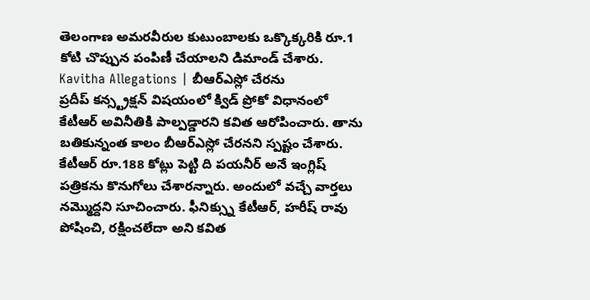తెలంగాణ అమరవీరుల కుటుంబాలకు ఒక్కొక్కరికి రూ.1 కోటి చొప్పున పంపిణీ చేయాలని డిమాండ్ చేశారు.
Kavitha Allegations | బీఆర్ఎస్లో చేరను
ప్రదీప్ కన్స్ట్రక్షన్ విషయంలో క్విడ్ ప్రోకో విధానంలో కేటీఆర్ అవినీతికి పాల్పడ్డారని కవిత ఆరోపించారు. తాను బతికున్నంత కాలం బీఆర్ఎస్లో చేరనని స్పష్టం చేశారు. కేటీఆర్ రూ.188 కోట్లు పెట్టి ది పయనీర్ అనే ఇంగ్లిష్ పత్రికను కొనుగోలు చేశారన్నారు. అందులో వచ్చే వార్తలు నమ్మొద్దని సూచించారు. ఫీనిక్స్ను కేటీఆర్, హరీష్ రావు పోషించి, రక్షించలేదా అని కవిత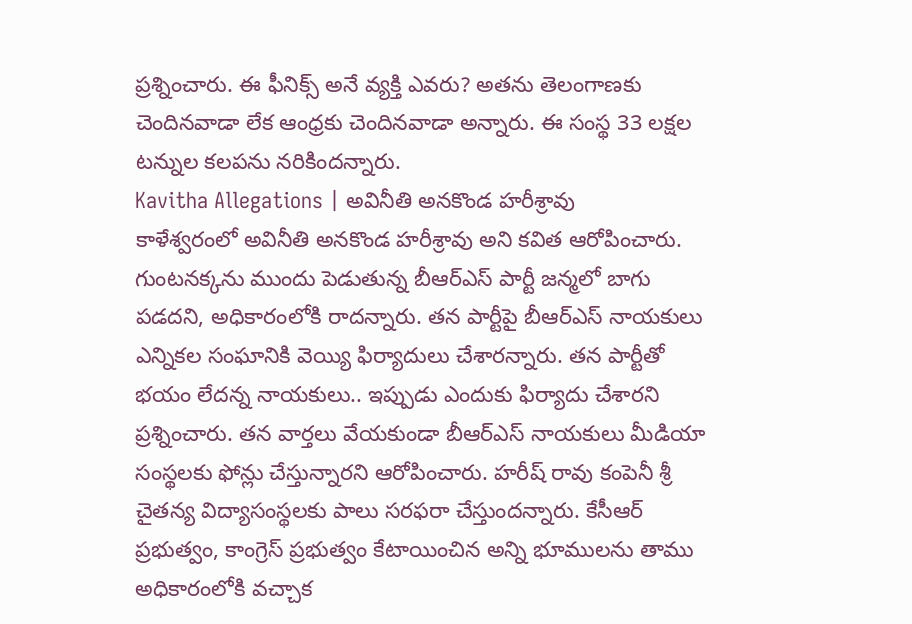ప్రశ్నించారు. ఈ ఫీనిక్స్ అనే వ్యక్తి ఎవరు? అతను తెలంగాణకు చెందినవాడా లేక ఆంధ్రకు చెందినవాడా అన్నారు. ఈ సంస్థ 33 లక్షల టన్నుల కలపను నరికిందన్నారు.
Kavitha Allegations | అవినీతి అనకొండ హరీశ్రావు
కాళేశ్వరంలో అవినీతి అనకొండ హరీశ్రావు అని కవిత ఆరోపించారు. గుంటనక్కను ముందు పెడుతున్న బీఆర్ఎస్ పార్టీ జన్మలో బాగు పడదని, అధికారంలోకి రాదన్నారు. తన పార్టీపై బీఆర్ఎస్ నాయకులు ఎన్నికల సంఘానికి వెయ్యి ఫిర్యాదులు చేశారన్నారు. తన పార్టీతో భయం లేదన్న నాయకులు.. ఇప్పుడు ఎందుకు ఫిర్యాదు చేశారని ప్రశ్నించారు. తన వార్తలు వేయకుండా బీఆర్ఎస్ నాయకులు మీడియా సంస్థలకు ఫోన్లు చేస్తున్నారని ఆరోపించారు. హరీష్ రావు కంపెనీ శ్రీ చైతన్య విద్యాసంస్థలకు పాలు సరఫరా చేస్తుందన్నారు. కేసీఆర్ ప్రభుత్వం, కాంగ్రెస్ ప్రభుత్వం కేటాయించిన అన్ని భూములను తాము అధికారంలోకి వచ్చాక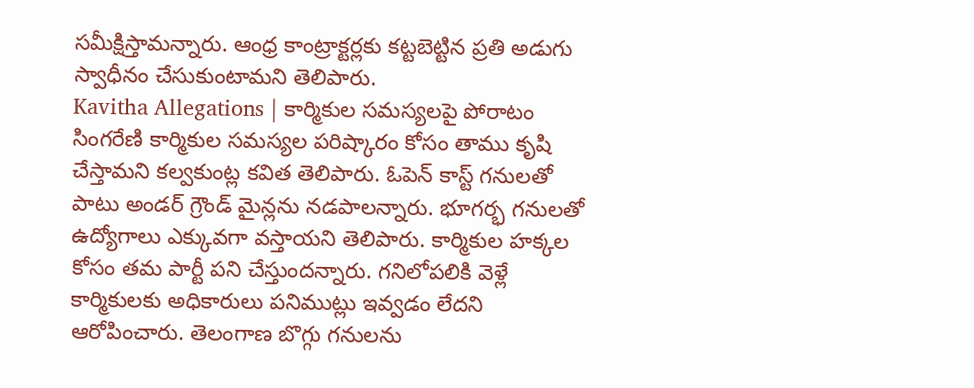సమీక్షిస్తామన్నారు. ఆంధ్ర కాంట్రాక్టర్లకు కట్టబెట్టిన ప్రతి అడుగు స్వాధీనం చేసుకుంటామని తెలిపారు.
Kavitha Allegations | కార్మికుల సమస్యలపై పోరాటం
సింగరేణి కార్మికుల సమస్యల పరిష్కారం కోసం తాము కృషి చేస్తామని కల్వకుంట్ల కవిత తెలిపారు. ఓపెన్ కాస్ట్ గనులతో పాటు అండర్ గ్రౌండ్ మైన్లను నడపాలన్నారు. భూగర్భ గనులతో ఉద్యోగాలు ఎక్కువగా వస్తాయని తెలిపారు. కార్మికుల హక్కల కోసం తమ పార్టీ పని చేస్తుందన్నారు. గనిలోపలికి వెళ్లే కార్మికులకు అధికారులు పనిముట్లు ఇవ్వడం లేదని ఆరోపించారు. తెలంగాణ బొగ్గు గనులను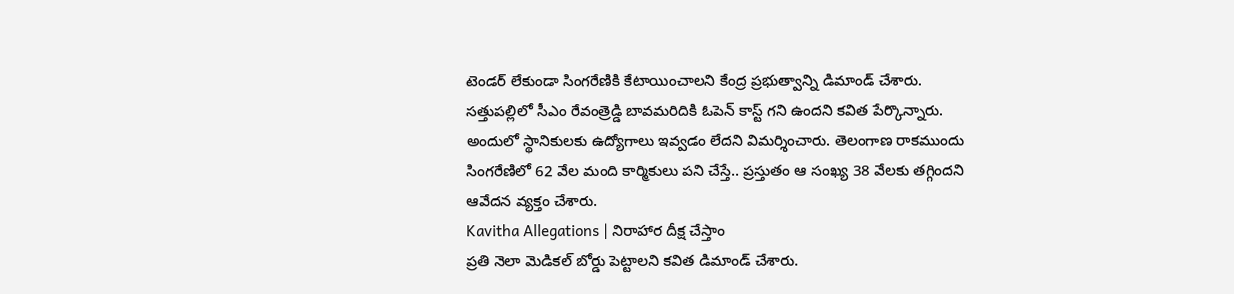టెండర్ లేకుండా సింగరేణికి కేటాయించాలని కేంద్ర ప్రభుత్వాన్ని డిమాండ్ చేశారు. సత్తుపల్లిలో సీఎం రేవంత్రెడ్డి బావమరిదికి ఓపెన్ కాస్ట్ గని ఉందని కవిత పేర్కొన్నారు. అందులో స్థానికులకు ఉద్యోగాలు ఇవ్వడం లేదని విమర్శించారు. తెలంగాణ రాకముందు సింగరేణిలో 62 వేల మంది కార్మికులు పని చేస్తే.. ప్రస్తుతం ఆ సంఖ్య 38 వేలకు తగ్గిందని ఆవేదన వ్యక్తం చేశారు.
Kavitha Allegations | నిరాహార దీక్ష చేస్తాం
ప్రతి నెలా మెడికల్ బోర్డు పెట్టాలని కవిత డిమాండ్ చేశారు.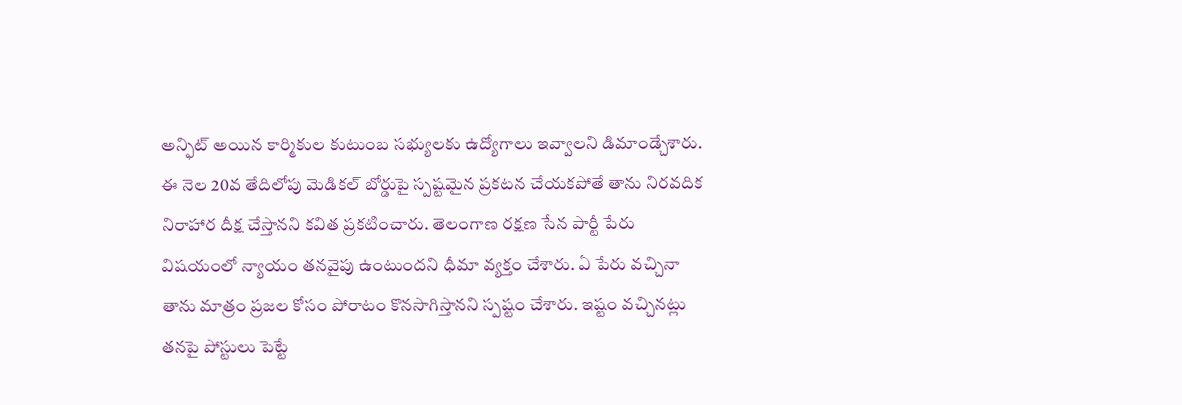అన్ఫిట్ అయిన కార్మికుల కుటుంబ సభ్యులకు ఉద్యోగాలు ఇవ్వాలని డిమాండ్చేశారు. ఈ నెల 20వ తేదిలోపు మెడికల్ బోర్డుపై స్పష్టమైన ప్రకటన చేయకపోతే తాను నిరవదిక నిరాహార దీక్ష చేస్తానని కవిత ప్రకటించారు. తెలంగాణ రక్షణ సేన పార్టీ పేరు విషయంలో న్యాయం తనవైపు ఉంటుందని ధీమా వ్యక్తం చేశారు. ఏ పేరు వచ్చినా తాను మాత్రం ప్రజల కోసం పోరాటం కొనసాగిస్తానని స్పష్టం చేశారు. ఇష్టం వచ్చినట్లు తనపై పోస్టులు పెట్టే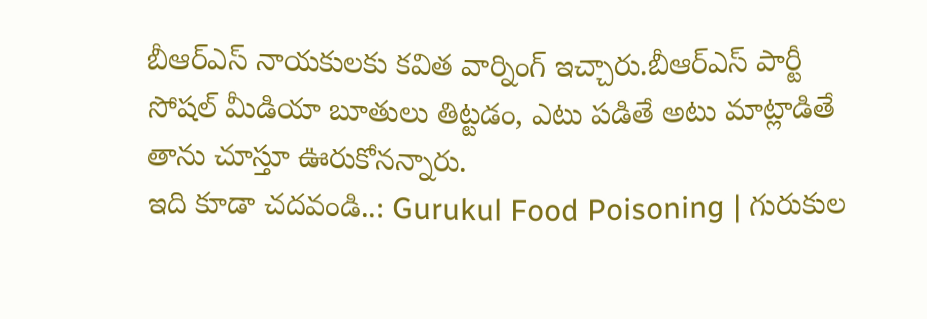బీఆర్ఎస్ నాయకులకు కవిత వార్నింగ్ ఇచ్చారు.బీఆర్ఎస్ పార్టీ సోషల్ మీడియా బూతులు తిట్టడం, ఎటు పడితే అటు మాట్లాడితే తాను చూస్తూ ఊరుకోనన్నారు.
ఇది కూడా చదవండి..: Gurukul Food Poisoning | గురుకుల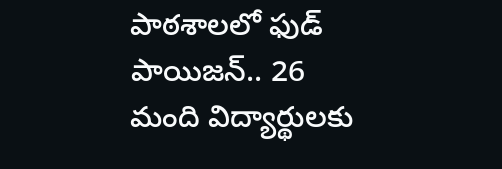పాఠశాలలో ఫుడ్ పాయిజన్.. 26 మంది విద్యార్థులకు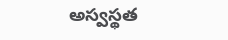అస్వస్థత